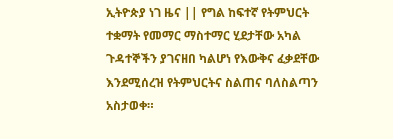ኢትዮጵያ ነገ ዜና || የግል ከፍተኛ የትምህርት ተቋማት የመማር ማስተማር ሂደታቸው አካል ጉዳተኞችን ያገናዘበ ካልሆነ የእውቅና ፈቃደቸው እንደሚሰረዝ የትምህርትና ስልጠና ባለስልጣን አስታወቀ።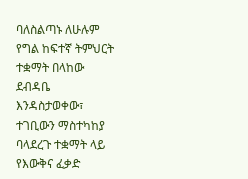ባለስልጣኑ ለሁሉም የግል ከፍተኛ ትምህርት ተቋማት በላከው ደብዳቤ እንዳስታወቀው፣ ተገቢውን ማስተካከያ ባላደረጉ ተቋማት ላይ የእውቅና ፈቃድ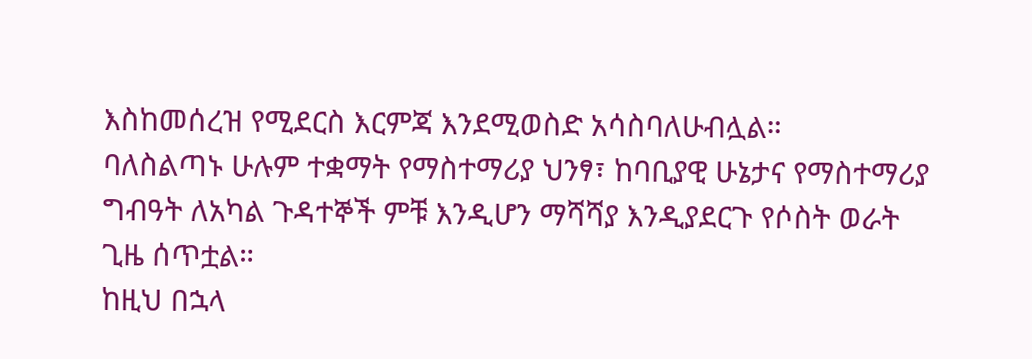እስከመሰረዝ የሚደርስ እርምጃ እንደሚወስድ አሳስባለሁብሏል።
ባለስልጣኑ ሁሉም ተቋማት የማስተማሪያ ህንፃ፣ ከባቢያዊ ሁኔታና የማስተማሪያ ግብዓት ለአካል ጉዳተኞች ምቹ እንዲሆን ማሻሻያ እንዲያደርጉ የሶስት ወራት ጊዜ ሰጥቷል።
ከዚህ በኋላ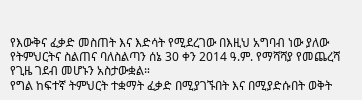የእውቅና ፈቃድ መስጠት እና እድሳት የሚደረገው በእዚህ አግባብ ነው ያለው የትምህርትና ስልጠና ባለስልጣን ሰኔ 30 ቀን 2014 ዓ.ም. የማሻሻያ የመጨረሻ የጊዜ ገደብ መሆኑን አስታውቋል።
የግል ከፍተኛ ትምህርት ተቋማት ፈቃድ በሚያገኙበት እና በሚያድሱበት ወቅት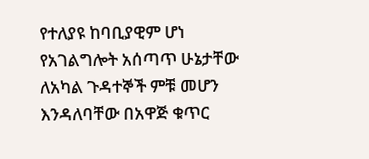የተለያዩ ከባቢያዊም ሆነ የአገልግሎት አሰጣጥ ሁኔታቸው ለአካል ጉዳተኞች ምቹ መሆን እንዳለባቸው በአዋጅ ቁጥር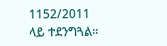1152/2011 ላይ ተደንግጓል።